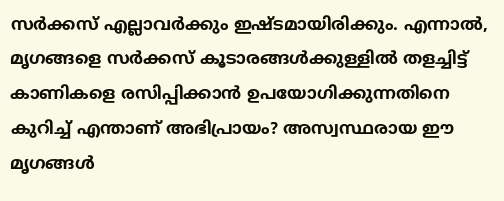സർക്കസ് എല്ലാവർക്കും ഇഷ്ടമായിരിക്കും. എന്നാൽ, മൃഗങ്ങളെ സർക്കസ് കൂടാരങ്ങൾക്കുള്ളിൽ തളച്ചിട്ട് കാണികളെ രസിപ്പിക്കാൻ ഉപയോഗിക്കുന്നതിനെ കുറിച്ച് എന്താണ് അഭിപ്രായം? അസ്വസ്ഥരായ ഈ മൃഗങ്ങൾ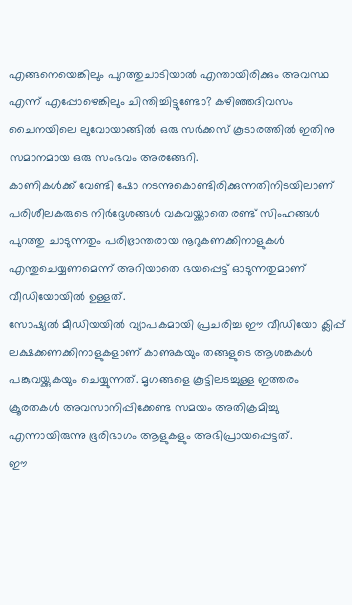എങ്ങനെയെങ്കിലും പുറത്തുചാടിയാൽ എന്തായിരിക്കും അവസ്ഥ എന്ന് എപ്പോഴെങ്കിലും ചിന്തിച്ചിട്ടുണ്ടോ? കഴിഞ്ഞദിവസം ചൈനയിലെ ലുവോയാങ്ങിൽ ഒരു സർക്കസ് കൂടാരത്തിൽ ഇതിനു സമാനമായ ഒരു സംഭവം അരങ്ങേറി.
കാണികൾക്ക് വേണ്ടി ഷോ നടന്നുകൊണ്ടിരിക്കുന്നതിനിടയിലാണ് പരിശീലകരുടെ നിർദ്ദേശങ്ങൾ വകവയ്ക്കാതെ രണ്ട് സിംഹങ്ങൾ പുറത്തു ചാടുന്നതും പരിഭ്രാന്തരായ നൂറുകണക്കിനാളുകൾ എന്തുചെയ്യണമെന്ന് അറിയാതെ ഭയപ്പെട്ട് ഓടുന്നതുമാണ് വീഡിയോയിൽ ഉള്ളത്.
സോഷ്യൽ മീഡിയയിൽ വ്യാപകമായി പ്രചരിച്ച ഈ വീഡിയോ ക്ലിപ്പ് ലക്ഷക്കണക്കിനാളുകളാണ് കാണുകയും തങ്ങളുടെ ആശങ്കകൾ പങ്കുവയ്ക്കുകയും ചെയ്യുന്നത്. മൃഗങ്ങളെ കൂട്ടിലടച്ചുള്ള ഇത്തരം ക്രൂരതകൾ അവസാനിപ്പിക്കേണ്ട സമയം അതിക്രമിച്ചു എന്നായിരുന്നു ഭൂരിഭാഗം ആളുകളും അഭിപ്രായപ്പെട്ടത്.
ഈ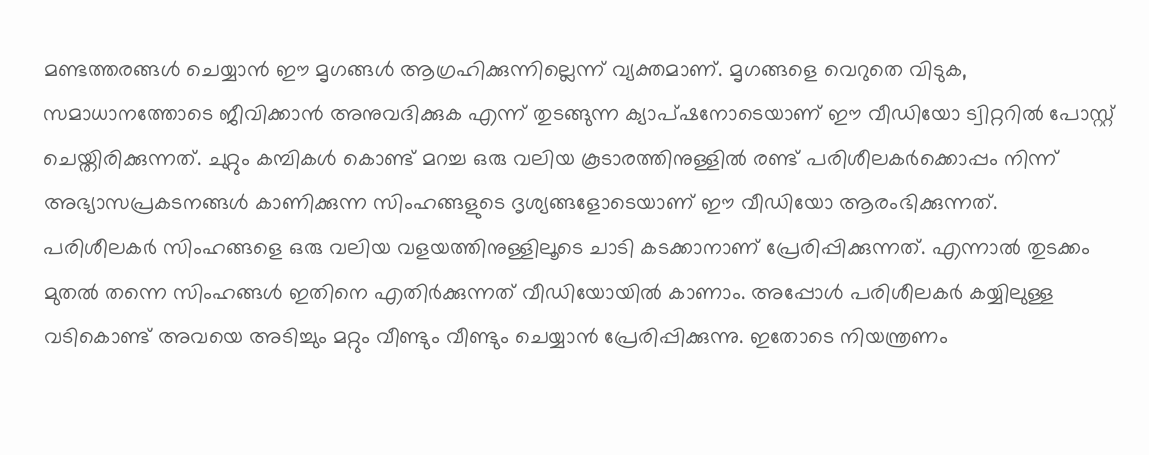മണ്ടത്തരങ്ങൾ ചെയ്യാൻ ഈ മൃഗങ്ങൾ ആഗ്രഹിക്കുന്നില്ലെന്ന് വ്യക്തമാണ്. മൃഗങ്ങളെ വെറുതെ വിടുക, സമാധാനത്തോടെ ജീവിക്കാൻ അനുവദിക്കുക എന്ന് തുടങ്ങുന്ന ക്യാപ്ഷനോടെയാണ് ഈ വീഡിയോ ട്വിറ്ററിൽ പോസ്റ്റ് ചെയ്തിരിക്കുന്നത്. ചുറ്റും കമ്പികൾ കൊണ്ട് മറച്ച ഒരു വലിയ കൂടാരത്തിനുള്ളിൽ രണ്ട് പരിശീലകർക്കൊപ്പം നിന്ന് അഭ്യാസപ്രകടനങ്ങൾ കാണിക്കുന്ന സിംഹങ്ങളുടെ ദൃശ്യങ്ങളോടെയാണ് ഈ വീഡിയോ ആരംഭിക്കുന്നത്.
പരിശീലകർ സിംഹങ്ങളെ ഒരു വലിയ വളയത്തിനുള്ളിലൂടെ ചാടി കടക്കാനാണ് പ്രേരിപ്പിക്കുന്നത്. എന്നാൽ തുടക്കം മുതൽ തന്നെ സിംഹങ്ങൾ ഇതിനെ എതിർക്കുന്നത് വീഡിയോയിൽ കാണാം. അപ്പോൾ പരിശീലകർ കയ്യിലുള്ള വടികൊണ്ട് അവയെ അടിച്ചും മറ്റും വീണ്ടും വീണ്ടും ചെയ്യാൻ പ്രേരിപ്പിക്കുന്നു. ഇതോടെ നിയന്ത്രണം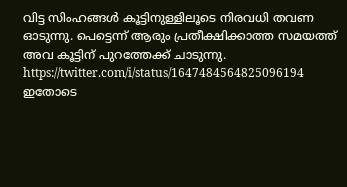വിട്ട സിംഹങ്ങൾ കൂട്ടിനുള്ളിലൂടെ നിരവധി തവണ ഓടുന്നു. പെട്ടെന്ന് ആരും പ്രതീക്ഷിക്കാത്ത സമയത്ത് അവ കൂട്ടിന് പുറത്തേക്ക് ചാടുന്നു.
https://twitter.com/i/status/1647484564825096194
ഇതോടെ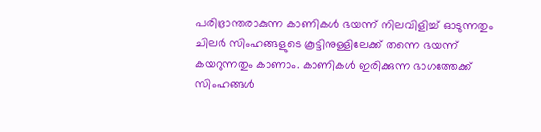പരിഭ്രാന്തരാകുന്ന കാണികൾ ഭയന്ന് നിലവിളിച്ച് ഓടുന്നതും ചിലർ സിംഹങ്ങളുടെ കൂട്ടിനുള്ളിലേക്ക് തന്നെ ഭയന്ന് കയറുന്നതും കാണാം. കാണികൾ ഇരിക്കുന്ന ഭാഗത്തേക്ക് സിംഹങ്ങൾ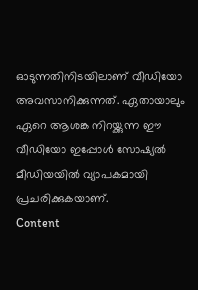ഓടുന്നതിനിടയിലാണ് വീഡിയോ അവസാനിക്കുന്നത്. ഏതായാലും ഏറെ ആശങ്ക നിറയ്ക്കുന്ന ഈ വീഡിയോ ഇപ്പോൾ സോഷ്യൽ മീഡിയയിൽ വ്യാപകമായി പ്രചരിക്കുകയാണ്.
Content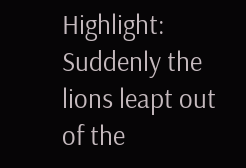Highlight: Suddenly the lions leapt out of the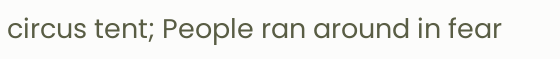circus tent; People ran around in fear